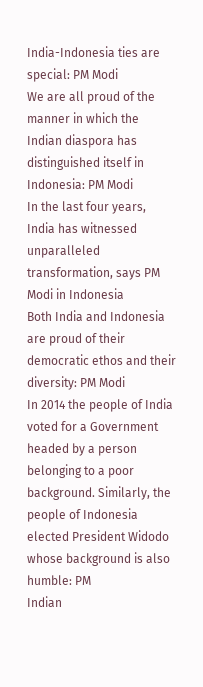India-Indonesia ties are special: PM Modi
We are all proud of the manner in which the Indian diaspora has distinguished itself in Indonesia: PM Modi
In the last four years, India has witnessed unparalleled transformation, says PM Modi in Indonesia
Both India and Indonesia are proud of their democratic ethos and their diversity: PM Modi
In 2014 the people of India voted for a Government headed by a person belonging to a poor background. Similarly, the people of Indonesia elected President Widodo whose background is also humble: PM
Indian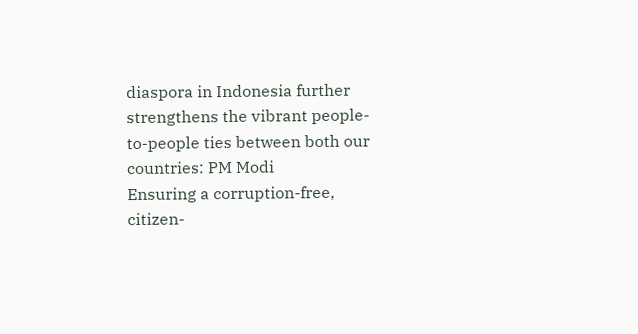diaspora in Indonesia further strengthens the vibrant people-to-people ties between both our countries: PM Modi
Ensuring a corruption-free, citizen-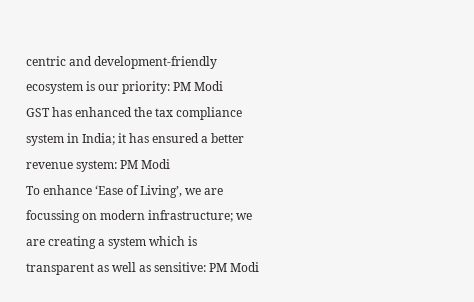centric and development-friendly ecosystem is our priority: PM Modi
GST has enhanced the tax compliance system in India; it has ensured a better revenue system: PM Modi
To enhance ‘Ease of Living’, we are focussing on modern infrastructure; we are creating a system which is transparent as well as sensitive: PM Modi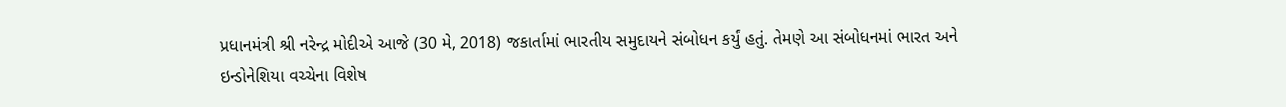પ્રધાનમંત્રી શ્રી નરેન્દ્ર મોદીએ આજે (30 મે, 2018) જકાર્તામાં ભારતીય સમુદાયને સંબોધન કર્યું હતું. તેમણે આ સંબોધનમાં ભારત અને ઇન્ડોનેશિયા વચ્ચેના વિશેષ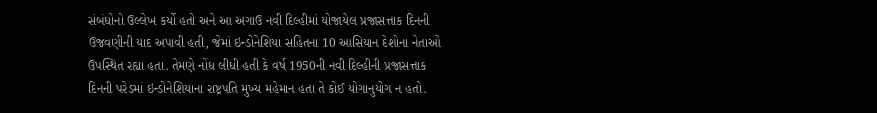સંબંધોનો ઉલ્લેખ કર્યો હતો અને આ અગાઉ નવી દિલ્હીમાં યોજાયેલ પ્રજાસત્તાક દિનની ઉજવણીની યાદ અપાવી હતી, જેમાં ઇન્ડોનેશિયા સહિતના 10 આસિયાન દેશોના નેતાઓ ઉપસ્થિત રહ્યા હતા. તેમણે નોંધ લીધી હતી કે વર્ષ 1950ની નવી દિલ્હીની પ્રજાસત્તાક દિનની પરેડમાં ઇન્ડોનેશિયાના રાષ્ટ્રપતિ મુખ્ય મહેમાન હતા તે કોઈ યોગાનુયોગ ન હતો.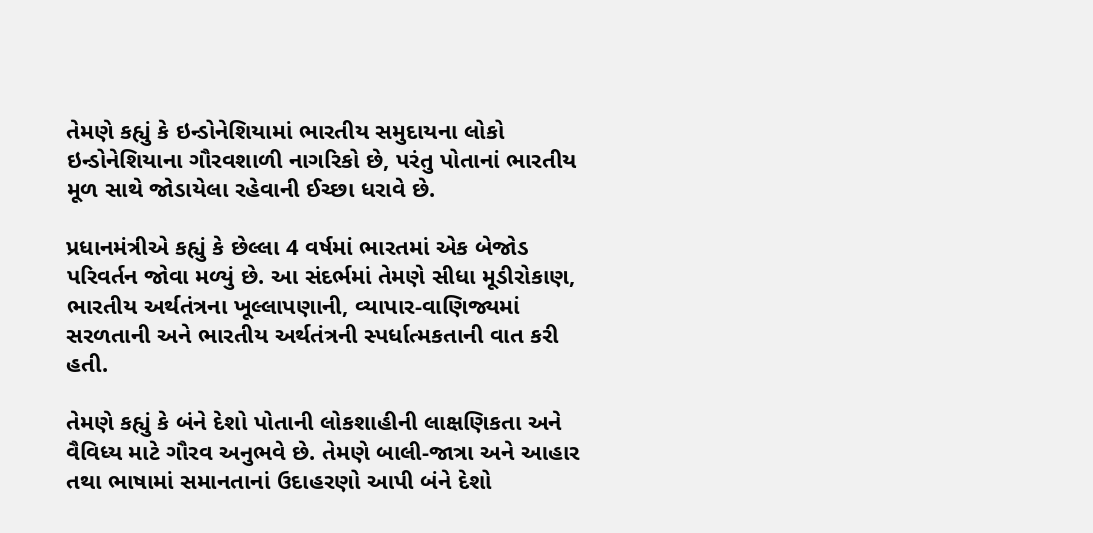તેમણે કહ્યું કે ઇન્ડોનેશિયામાં ભારતીય સમુદાયના લોકો ઇન્ડોનેશિયાના ગૌરવશાળી નાગરિકો છે, પરંતુ પોતાનાં ભારતીય મૂળ સાથે જોડાયેલા રહેવાની ઈચ્છા ધરાવે છે.

પ્રધાનમંત્રીએ કહ્યું કે છેલ્લા 4 વર્ષમાં ભારતમાં એક બેજોડ પરિવર્તન જોવા મળ્યું છે. આ સંદર્ભમાં તેમણે સીધા મૂડીરોકાણ, ભારતીય અર્થતંત્રના ખૂલ્લાપણાની, વ્યાપાર-વાણિજ્યમાં સરળતાની અને ભારતીય અર્થતંત્રની સ્પર્ધાત્મકતાની વાત કરી હતી.

તેમણે કહ્યું કે બંને દેશો પોતાની લોકશાહીની લાક્ષણિકતા અને વૈવિધ્ય માટે ગૌરવ અનુભવે છે. તેમણે બાલી-જાત્રા અને આહાર તથા ભાષામાં સમાનતાનાં ઉદાહરણો આપી બંને દેશો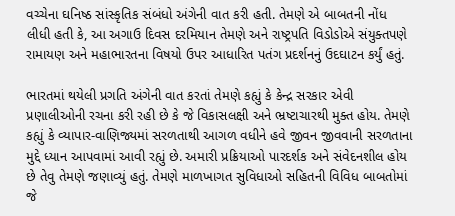વચ્ચેના ઘનિષ્ઠ સાંસ્કૃતિક સંબંધો અંગેની વાત કરી હતી. તેમણે એ બાબતની નોંધ લીધી હતી કે, આ અગાઉ દિવસ દરમિયાન તેમણે અને રાષ્ટ્રપતિ વિડોડોએ સંયુક્તપણે રામાયણ અને મહાભારતના વિષયો ઉપર આધારિત પતંગ પ્રદર્શનનું ઉદઘાટન કર્યું હતું.

ભારતમાં થયેલી પ્રગતિ અંગેની વાત કરતાં તેમણે કહ્યું કે કેન્દ્ર સરકાર એવી પ્રણાલીઓની રચના કરી રહી છે કે જે વિકાસલક્ષી અને ભ્રષ્ટાચારથી મુક્ત હોય. તેમણે કહ્યું કે વ્યાપાર-વાણિજ્યમાં સરળતાથી આગળ વધીને હવે જીવન જીવવાની સરળતાના મુદ્દે ધ્યાન આપવામાં આવી રહ્યું છે. અમારી પ્રક્રિયાઓ પારદર્શક અને સંવેદનશીલ હોય છે તેવુ તેમણે જણાવ્યું હતું. તેમણે માળખાગત સુવિધાઓ સહિતની વિવિધ બાબતોમાં જે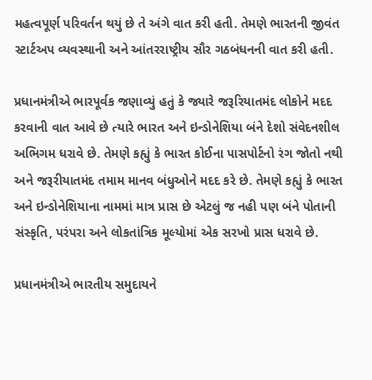મહત્વપૂર્ણ પરિવર્તન થયું છે તે અંગે વાત કરી હતી. તેમણે ભારતની જીવંત સ્ટાર્ટઅપ વ્યવસ્થાની અને આંતરરાષ્ટ્રીય સૌર ગઠબંધનની વાત કરી હતી.

પ્રધાનમંત્રીએ ભારપૂર્વક જણાવ્યું હતું કે જ્યારે જરૂરિયાતમંદ લોકોને મદદ કરવાની વાત આવે છે ત્યારે ભારત અને ઇન્ડોનેશિયા બંને દેશો સંવેદનશીલ અભિગમ ધરાવે છે. તેમણે કહ્યું કે ભારત કોઈના પાસપોર્ટનો રંગ જોતો નથી અને જરૂરીયાતમંદ તમામ માનવ બંધુઓને મદદ કરે છે. તેમણે કહ્યું કે ભારત અને ઇન્ડોનેશિયાના નામમાં માત્ર પ્રાસ છે એટલું જ નહી પણ બંને પોતાની સંસ્કૃતિ, પરંપરા અને લોકતાંત્રિક મૂલ્યોમાં એક સરખો પ્રાસ ધરાવે છે.

પ્રધાનમંત્રીએ ભારતીય સમુદાયને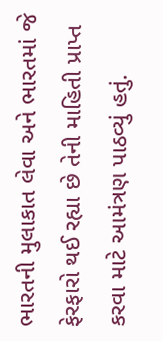ભારતની મુલાકાત લેવા અને ભારતમાં જે ફેરફારો થઈ રહ્યા છે તેની માહિતી પ્રાપ્ત કરવા માટે આમંત્રણ પાઠવ્યું હતું.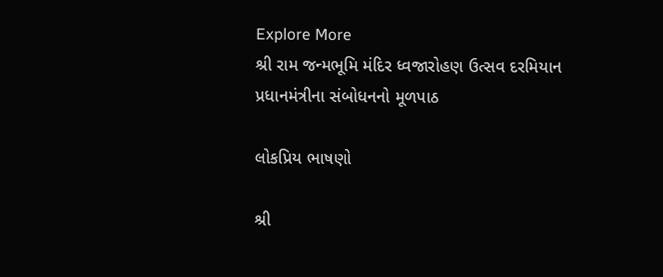Explore More
શ્રી રામ જન્મભૂમિ મંદિર ધ્વજારોહણ ઉત્સવ દરમિયાન પ્રધાનમંત્રીના સંબોધનનો મૂળપાઠ

લોકપ્રિય ભાષણો

શ્રી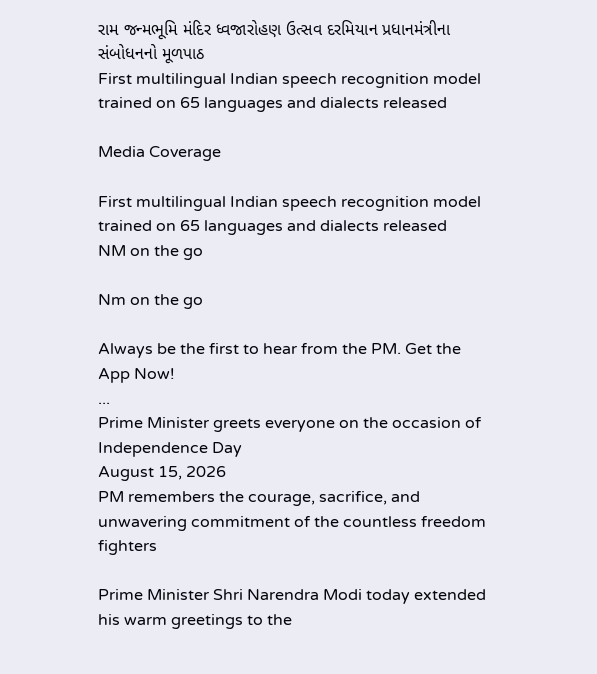રામ જન્મભૂમિ મંદિર ધ્વજારોહણ ઉત્સવ દરમિયાન પ્રધાનમંત્રીના સંબોધનનો મૂળપાઠ
First multilingual Indian speech recognition model trained on 65 languages and dialects released

Media Coverage

First multilingual Indian speech recognition model trained on 65 languages and dialects released
NM on the go

Nm on the go

Always be the first to hear from the PM. Get the App Now!
...
Prime Minister greets everyone on the occasion of Independence Day
August 15, 2026
PM remembers the courage, sacrifice, and unwavering commitment of the countless freedom fighters

Prime Minister Shri Narendra Modi today extended his warm greetings to the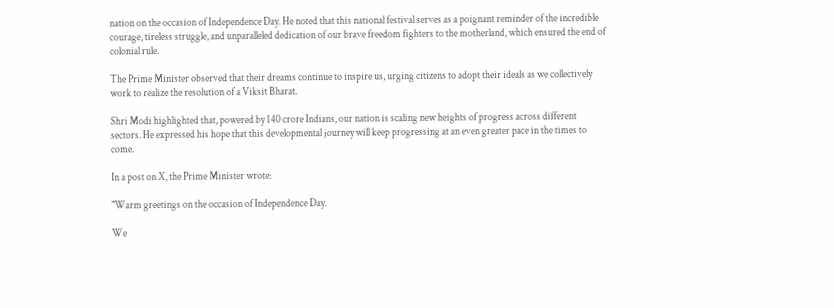nation on the occasion of Independence Day. He noted that this national festival serves as a poignant reminder of the incredible courage, tireless struggle, and unparalleled dedication of our brave freedom fighters to the motherland, which ensured the end of colonial rule.

The Prime Minister observed that their dreams continue to inspire us, urging citizens to adopt their ideals as we collectively work to realize the resolution of a Viksit Bharat.

Shri Modi highlighted that, powered by 140 crore Indians, our nation is scaling new heights of progress across different sectors. He expressed his hope that this developmental journey will keep progressing at an even greater pace in the times to come.

In a post on X, the Prime Minister wrote:

"Warm greetings on the occasion of Independence Day.

We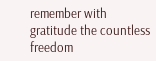remember with gratitude the countless freedom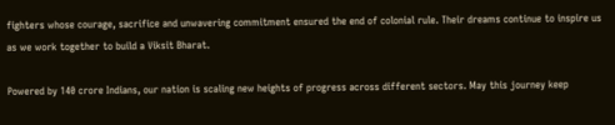fighters whose courage, sacrifice and unwavering commitment ensured the end of colonial rule. Their dreams continue to inspire us as we work together to build a Viksit Bharat.

Powered by 140 crore Indians, our nation is scaling new heights of progress across different sectors. May this journey keep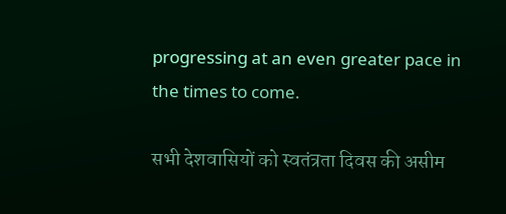progressing at an even greater pace in the times to come.

सभी देशवासियों को स्वतंत्रता दिवस की असीम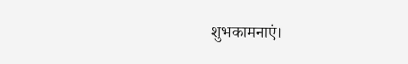शुभकामनाएं।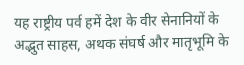यह राष्ट्रीय पर्व हमें देश के वीर सेनानियों के अद्भुत साहस, अथक संघर्ष और मातृभूमि के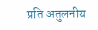प्रति अतुलनीय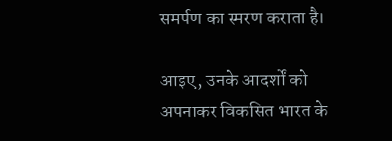समर्पण का स्मरण कराता है।

आइए, उनके आदर्शों को अपनाकर विकसित भारत के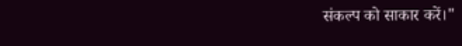संकल्प को साकार करें।"